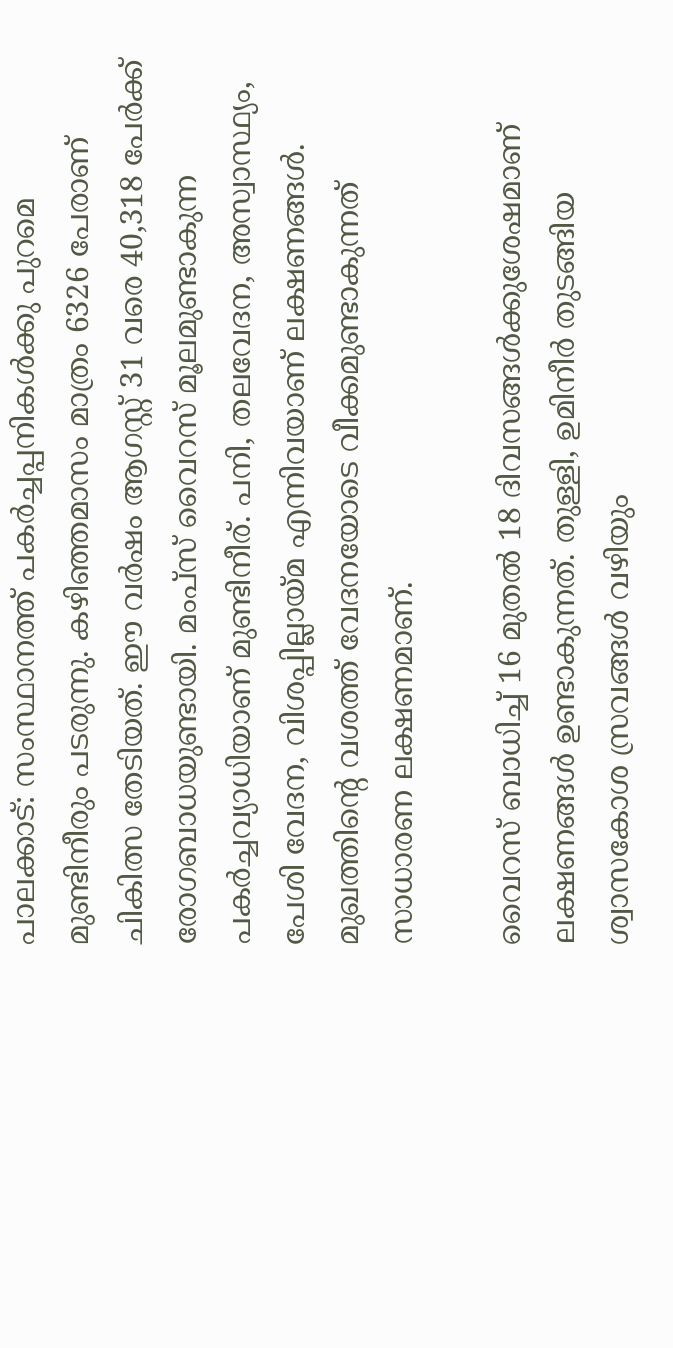പാലക്കാട്: സംസ്ഥാനത്ത് പകർച്ചപ്പനികൾക്കു പുറമെ മുണ്ടിനീരും പടരുന്നു. കഴിഞ്ഞമാസം മാത്രം 6326 പേരാണ് ചികിത്സ തേടിയത്. ഈ വർഷം ആഗസ്റ്റ് 31 വരെ 40,318 പേർക്ക് രോഗബാധയുണ്ടായി. മംപ്സ് വൈറസ് മൂലമുണ്ടാകുന്ന പകർച്ചവ്യാധിയാണ് മുണ്ടിനീര്. പനി, തലവേദന, അസ്വാസ്ഥ്യം, പേശി വേദന, വിശപ്പില്ലായ്മ എന്നിവയാണ് ലക്ഷണങ്ങൾ. മുഖത്തിന്‍റെ വശത്ത് വേദനയോടെ വീക്കമുണ്ടാകുന്നത് സാധാരണ ലക്ഷണമാണ്.

വൈറസ് ബാധിച്ച് 16 മുതൽ 18 ദിവസങ്ങൾക്കുശേഷമാണ് ലക്ഷണങ്ങൾ ഉണ്ടാകുന്നത്. തുള്ളി, ഉമിനീർ തുടങ്ങിയ ശ്വാസകോശ സ്രവങ്ങൾ വഴിയും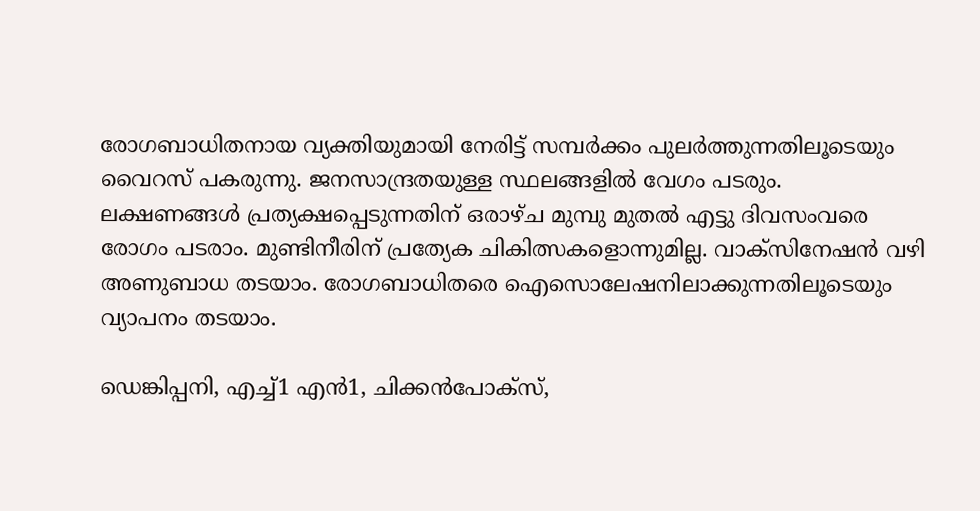രോഗബാധിതനായ വ്യക്തിയുമായി നേരിട്ട് സമ്പർക്കം പുലർത്തുന്നതിലൂടെയും വൈറസ് പകരുന്നു. ജനസാന്ദ്രതയുള്ള സ്ഥലങ്ങളിൽ വേഗം പടരും. ലക്ഷണങ്ങൾ പ്രത്യക്ഷപ്പെടുന്നതിന് ഒരാഴ്ച മുമ്പു മുതൽ എട്ടു ദിവസംവരെ രോഗം പടരാം. മുണ്ടിനീരിന് പ്രത്യേക ചികിത്സകളൊന്നുമില്ല. വാക്സിനേഷൻ വഴി അണുബാധ തടയാം. രോഗബാധിതരെ ഐസൊലേഷനിലാക്കുന്നതിലൂടെയും വ്യാപനം തടയാം.

ഡെങ്കിപ്പനി, എച്ച്1 എൻ1, ചിക്കൻപോക്സ്,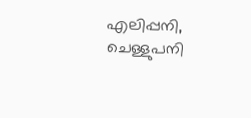എലിപ്പനി, ചെള്ളുപനി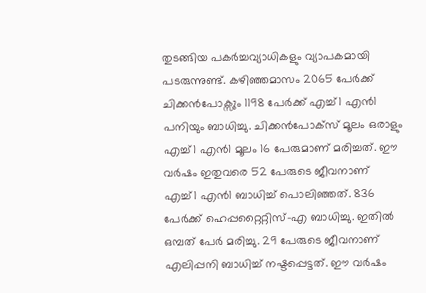തുടങ്ങിയ പകർച്ചവ്യാധികളും വ്യാപകമായി പടരുന്നുണ്ട്. കഴിഞ്ഞമാസം 2065 പേർക്ക് ചിക്കൻപോക്സും 1198 പേർക്ക് എച്ച്1 എൻ1 പനിയും ബാധിച്ചു. ചിക്കൻപോക്സ് മൂലം ഒരാളും എച്ച്1 എൻ1 മൂലം 16 പേരുമാണ് മരിച്ചത്. ഈ വർഷം ഇതുവരെ 52 പേരുടെ ജീവനാണ് എച്ച്1 എൻ1 ബാധിച്ച് പൊലിഞ്ഞത്. 836 പേർക്ക് ഹെപ്പറ്റൈറ്റിസ്-എ ബാധിച്ചു. ഇതിൽ ഒമ്പത് പേർ മരിച്ചു. 29 പേരുടെ ജീവനാണ് എലിപ്പനി ബാധിച്ച് നഷ്ടപ്പെട്ടത്. ഈ വർഷം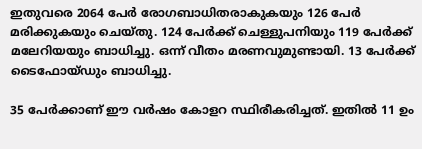ഇതുവരെ 2064 പേർ രോഗബാധിതരാകുകയും 126 പേർ മരിക്കുകയും ചെയ്തു. 124 പേർക്ക് ചെള്ളുപനിയും 119 പേർക്ക് മലേറിയയും ബാധിച്ചു. ഒന്ന് വീതം മരണവുമുണ്ടായി. 13 പേർക്ക് ടൈഫോയ്ഡും ബാധിച്ചു.

35 പേർക്കാണ് ഈ വർഷം കോളറ സ്ഥിരീകരിച്ചത്. ഇതിൽ 11 ഉം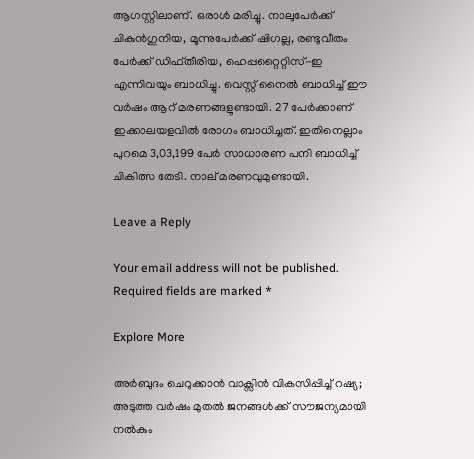ആഗസ്റ്റിലാണ്. ഒരാൾ മരിച്ചു. നാലുപേർക്ക് ചികുൻഗുനിയ, മൂന്നുപേർക്ക് ഷിഗല്ല, രണ്ടുവീതം പേർക്ക് ഡിഫ്തീരിയ, ഹെപ്പറ്റൈറ്റിസ്-ഇ എന്നിവയും ബാധിച്ചു. വെസ്റ്റ് നൈൽ ബാധിച്ച് ഈ വർഷം ആറ് മരണങ്ങളുണ്ടായി. 27 പേർക്കാണ് ഇക്കാലയളവിൽ രോഗം ബാധിച്ചത്. ഇതിനെല്ലാം പുറമെ 3,03,199 പേർ സാധാരണ പനി ബാധിച്ച് ചികിത്സ തേടി. നാല് മരണവുമുണ്ടായി.

Leave a Reply

Your email address will not be published. Required fields are marked *

Explore More

അർബുദം ചെറുക്കാൻ വാക്സിൻ വികസിപ്പിച്ച് റഷ്യ; അടുത്ത വർഷം മുതൽ ജനങ്ങൾക്ക് സൗജന്യമായി നൽകും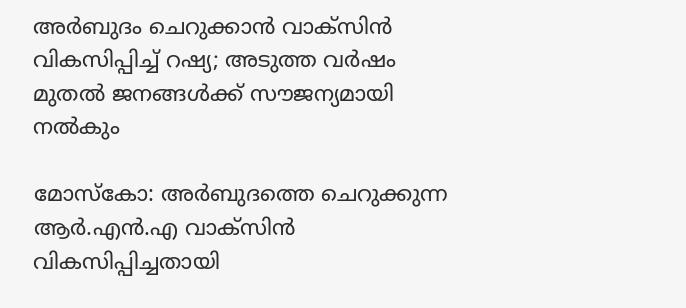അർബുദം ചെറുക്കാൻ വാക്സിൻ വികസിപ്പിച്ച് റഷ്യ; അടുത്ത വർഷം മുതൽ ജനങ്ങൾക്ക് സൗജന്യമായി നൽകും

മോസ്കോ: അർബുദത്തെ ചെറുക്കുന്ന ആർ.എൻ.എ വാക്സിൻ വികസിപ്പിച്ചതായി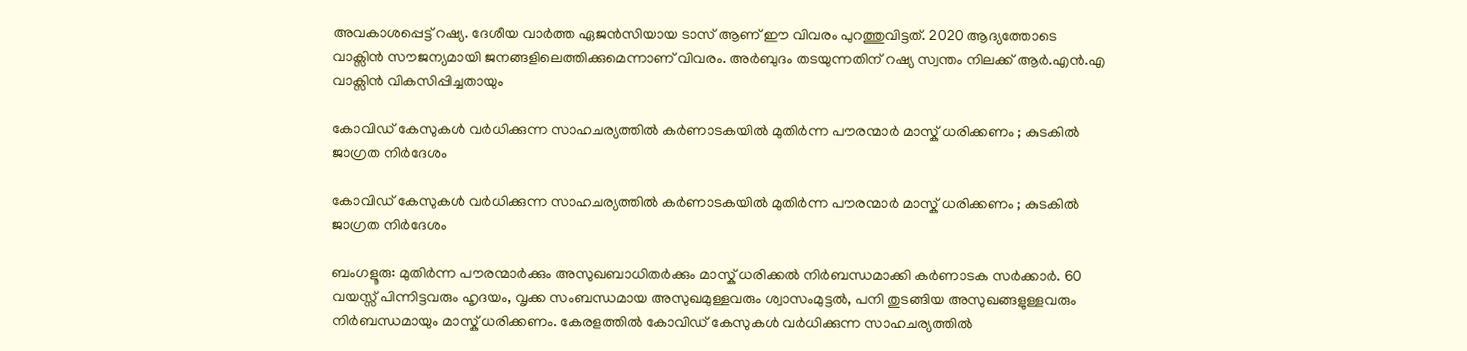അവകാശപ്പെട്ട് റഷ്യ. ദേശീയ വാർത്ത ഏജൻസിയായ ടാസ് ആണ് ഈ വിവരം പുറത്തുവിട്ടത്. 2020 ആദ്യത്തോടെ വാക്സിൻ സൗജന്യമായി ജനങ്ങളിലെത്തിക്കുമെന്നാണ് വിവരം. അർബുദം തടയുന്നതിന് റഷ്യ സ്വന്തം നിലക്ക് ആർ.എൻ.എ വാക്സിൻ വികസിപ്പിച്ചതായും

കോവിഡ് കേസുകൾ വർധിക്കുന്ന സാഹചര്യത്തിൽ കർണാടകയിൽ മുതിർന്ന പൗരന്മാർ മാസ്ക് ധരിക്കണം ; കുടകിൽ ജാഗ്രത നിർദേശം

കോവിഡ് കേസുകൾ വർധിക്കുന്ന സാഹചര്യത്തിൽ കർണാടകയിൽ മുതിർന്ന പൗരന്മാർ മാസ്ക് ധരിക്കണം ; കുടകിൽ ജാഗ്രത നിർദേശം

ബംഗളൂരു: മുതിർന്ന പൗരന്മാർക്കും അസുഖബാധിതർക്കും മാസ്ക് ധരിക്കൽ നിർബന്ധമാക്കി കർണാടക സർക്കാർ. 60 വയസ്സ് പിന്നിട്ടവരും ഹൃദയം, വൃക്ക സംബന്ധമായ അസുഖമുള്ളവരും ശ്വാസംമുട്ടൽ, പനി തുടങ്ങിയ അസുഖങ്ങളുള്ളവരും നിർബന്ധമായും മാസ്ക് ധരിക്കണം. കേരളത്തിൽ കോവിഡ് കേസുകൾ വർധിക്കുന്ന സാഹചര്യത്തിൽ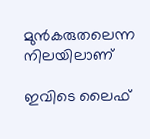മുൻകരുതലെന്ന നിലയിലാണ്

ഇവിടെ ലൈഫ്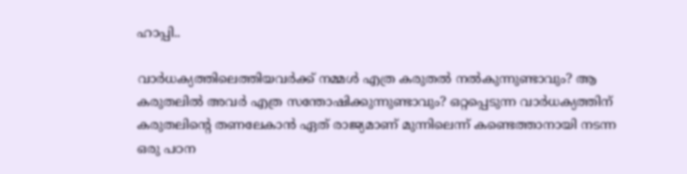ഹാപ്പി..

വാർധക്യത്തിലെത്തിയവർക്ക് നമ്മൾ എത്ര കരുതൽ നൽകുന്നുണ്ടാവും? ആ കരുതലിൽ അവർ എത്ര സന്തോഷിക്കുന്നുണ്ടാവും? ഒറ്റപ്പെടുന്ന വാർധക്യത്തിന് കരുതലിന്റെ തണലേകാൻ ഏത് രാജ്യമാണ് മുന്നിലെന്ന് കണ്ടെത്താനായി നടന്ന ഒരു പഠന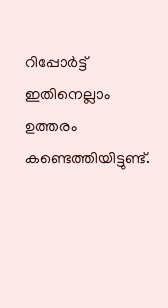റിപ്പോർട്ട് ഇതിനെല്ലാം ഉത്തരം കണ്ടെത്തിയിട്ടുണ്ട്.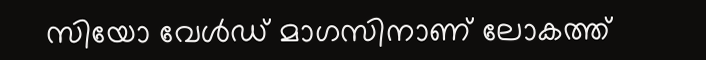സിയോ വേൾഡ് മാഗസിനാണ് ലോകത്ത്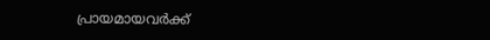പ്രായമായവർക്ക്